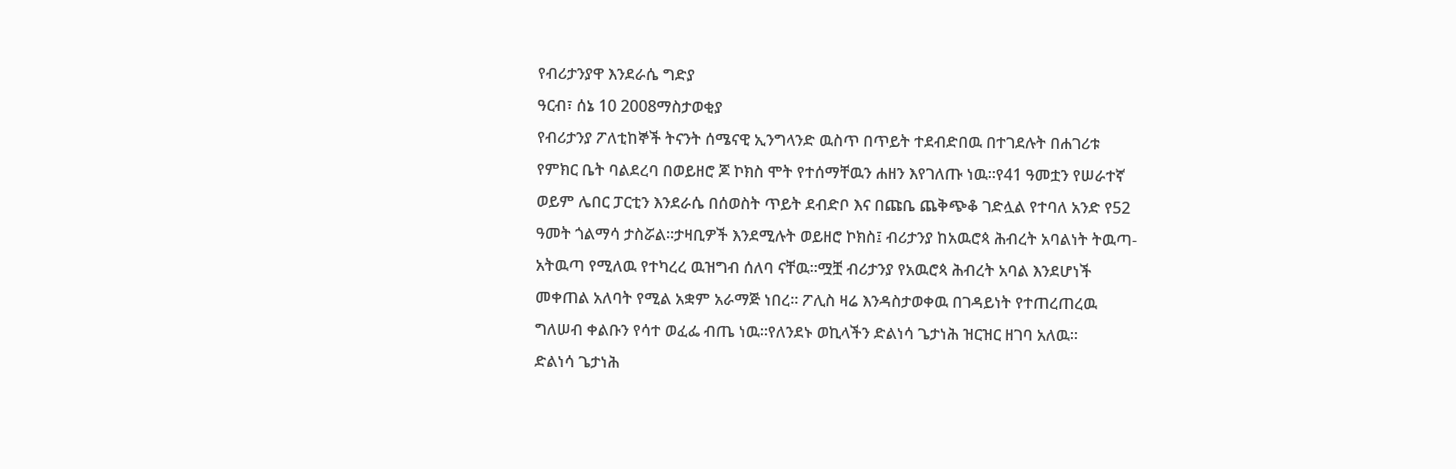የብሪታንያዋ እንደራሴ ግድያ
ዓርብ፣ ሰኔ 10 2008ማስታወቂያ
የብሪታንያ ፖለቲከኞች ትናንት ሰሜናዊ ኢንግላንድ ዉስጥ በጥይት ተደብድበዉ በተገደሉት በሐገሪቱ የምክር ቤት ባልደረባ በወይዘሮ ጆ ኮክስ ሞት የተሰማቸዉን ሐዘን እየገለጡ ነዉ።የ41 ዓመቷን የሠራተኛ ወይም ሌበር ፓርቲን እንደራሴ በሰወስት ጥይት ደብድቦ እና በጩቤ ጨቅጭቆ ገድሏል የተባለ አንድ የ52 ዓመት ጎልማሳ ታስሯል።ታዛቢዎች እንደሚሉት ወይዘሮ ኮክስ፤ ብሪታንያ ከአዉሮጳ ሕብረት አባልነት ትዉጣ-አትዉጣ የሚለዉ የተካረረ ዉዝግብ ሰለባ ናቸዉ።ሟቿ ብሪታንያ የአዉሮጳ ሕብረት አባል እንደሆነች መቀጠል አለባት የሚል አቋም አራማጅ ነበረ። ፖሊስ ዛሬ እንዳስታወቀዉ በገዳይነት የተጠረጠረዉ ግለሠብ ቀልቡን የሳተ ወፈፌ ብጤ ነዉ።የለንደኑ ወኪላችን ድልነሳ ጌታነሕ ዝርዝር ዘገባ አለዉ።
ድልነሳ ጌታነሕ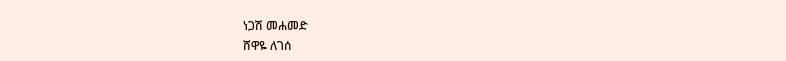ነጋሽ መሐመድ
ሸዋዬ ለገሰ